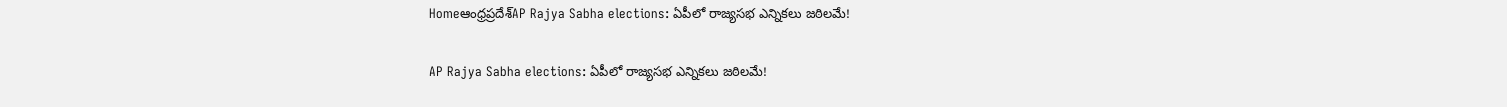Homeఆంధ్రప్రదేశ్‌AP Rajya Sabha elections: ఏపీలో రాజ్యసభ ఎన్నికలు జఠిలమే!

AP Rajya Sabha elections: ఏపీలో రాజ్యసభ ఎన్నికలు జఠిలమే!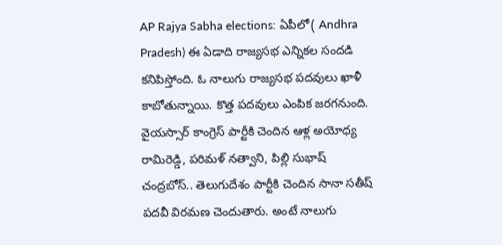AP Rajya Sabha elections: ఏపీలో( Andhra Pradesh) ఈ ఏడాది రాజ్యసభ ఎన్నికల సందడి కనిపిస్తోంది. ఓ నాలుగు రాజ్యసభ పదవులు ఖాళీ కాబోతున్నాయి. కొత్త పదవులు ఎంపిక జరగనుంది. వైయస్సార్ కాంగ్రెస్ పార్టీకి చెందిన ఆళ్ల అయోధ్య రామిరెడ్డి, పరిమళ్ నత్వాని, పిల్లి సుభాష్ చంద్రబోస్.. తెలుగుదేశం పార్టీకి చెందిన సానా సతీష్ పదవీ విరమణ చెందుతారు. అంటే నాలుగు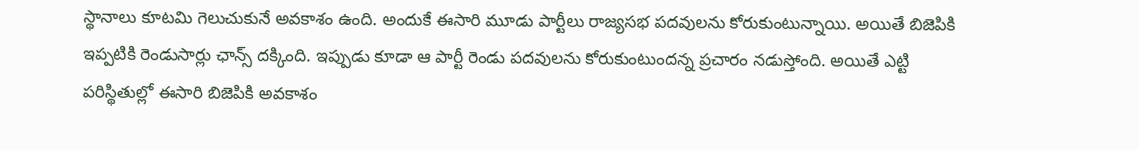స్థానాలు కూటమి గెలుచుకునే అవకాశం ఉంది. అందుకే ఈసారి మూడు పార్టీలు రాజ్యసభ పదవులను కోరుకుంటున్నాయి. అయితే బిజెపికి ఇప్పటికి రెండుసార్లు ఛాన్స్ దక్కింది. ఇప్పుడు కూడా ఆ పార్టీ రెండు పదవులను కోరుకుంటుందన్న ప్రచారం నడుస్తోంది. అయితే ఎట్టి పరిస్థితుల్లో ఈసారి బిజెపికి అవకాశం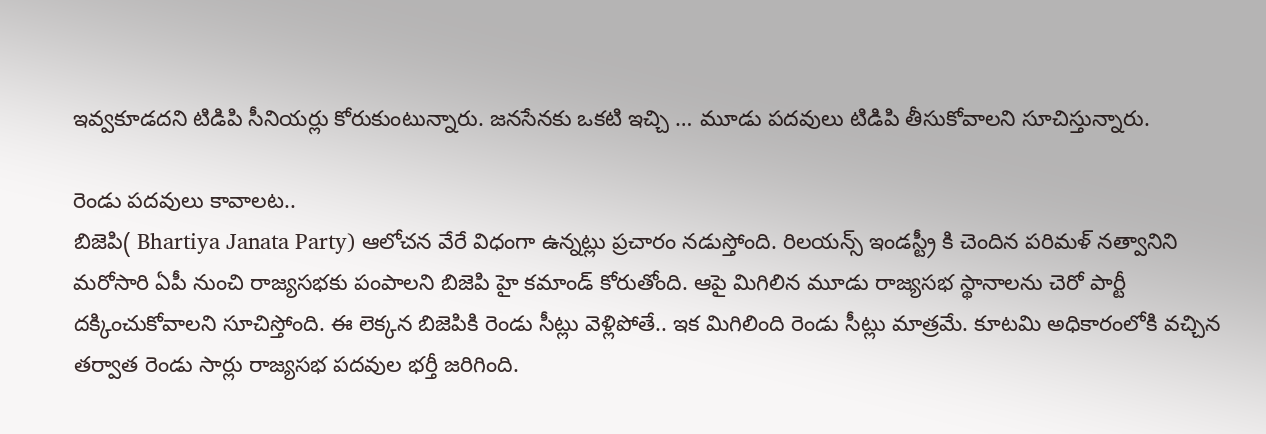ఇవ్వకూడదని టిడిపి సీనియర్లు కోరుకుంటున్నారు. జనసేనకు ఒకటి ఇచ్చి … మూడు పదవులు టిడిపి తీసుకోవాలని సూచిస్తున్నారు.

రెండు పదవులు కావాలట..
బిజెపి( Bhartiya Janata Party) ఆలోచన వేరే విధంగా ఉన్నట్లు ప్రచారం నడుస్తోంది. రిలయన్స్ ఇండస్ట్రీ కి చెందిన పరిమళ్ నత్వానిని మరోసారి ఏపీ నుంచి రాజ్యసభకు పంపాలని బిజెపి హై కమాండ్ కోరుతోంది. ఆపై మిగిలిన మూడు రాజ్యసభ స్థానాలను చెరో పార్టీ దక్కించుకోవాలని సూచిస్తోంది. ఈ లెక్కన బిజెపికి రెండు సీట్లు వెళ్లిపోతే.. ఇక మిగిలింది రెండు సీట్లు మాత్రమే. కూటమి అధికారంలోకి వచ్చిన తర్వాత రెండు సార్లు రాజ్యసభ పదవుల భర్తీ జరిగింది.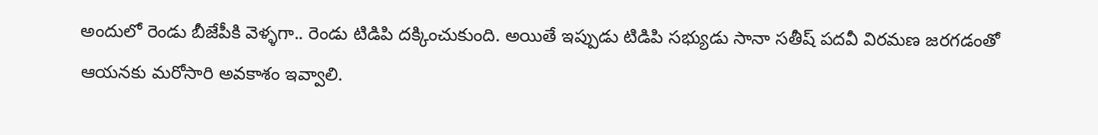అందులో రెండు బీజేపీకి వెళ్ళగా.. రెండు టిడిపి దక్కించుకుంది. అయితే ఇప్పుడు టిడిపి సభ్యుడు సానా సతీష్ పదవీ విరమణ జరగడంతో ఆయనకు మరోసారి అవకాశం ఇవ్వాలి.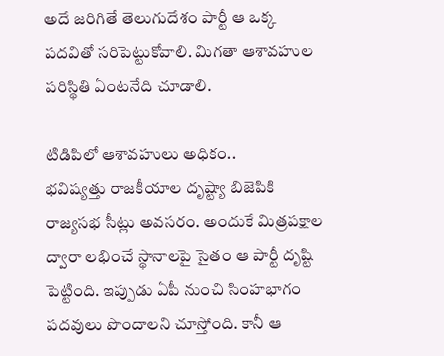అదే జరిగితే తెలుగుదేశం పార్టీ ఆ ఒక్క పదవితో సరిపెట్టుకోవాలి. మిగతా ఆశావహుల పరిస్థితి ఏంటనేది చూడాలి.

టిడిపిలో ఆశావహులు అధికం..
భవిష్యత్తు రాజకీయాల దృష్ట్యా బిజెపికి రాజ్యసభ సీట్లు అవసరం. అందుకే మిత్రపక్షాల ద్వారా లభించే స్థానాలపై సైతం ఆ పార్టీ దృష్టి పెట్టింది. ఇప్పుడు ఏపీ నుంచి సింహభాగం పదవులు పొందాలని చూస్తోంది. కానీ ఆ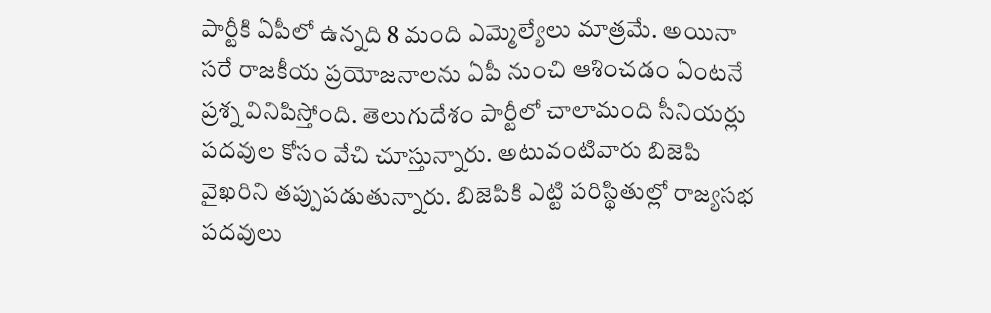పార్టీకి ఏపీలో ఉన్నది 8 మంది ఎమ్మెల్యేలు మాత్రమే. అయినా సరే రాజకీయ ప్రయోజనాలను ఏపీ నుంచి ఆశించడం ఏంటనే ప్రశ్న వినిపిస్తోంది. తెలుగుదేశం పార్టీలో చాలామంది సీనియర్లు పదవుల కోసం వేచి చూస్తున్నారు. అటువంటివారు బిజెపి వైఖరిని తప్పుపడుతున్నారు. బిజెపికి ఎట్టి పరిస్థితుల్లో రాజ్యసభ పదవులు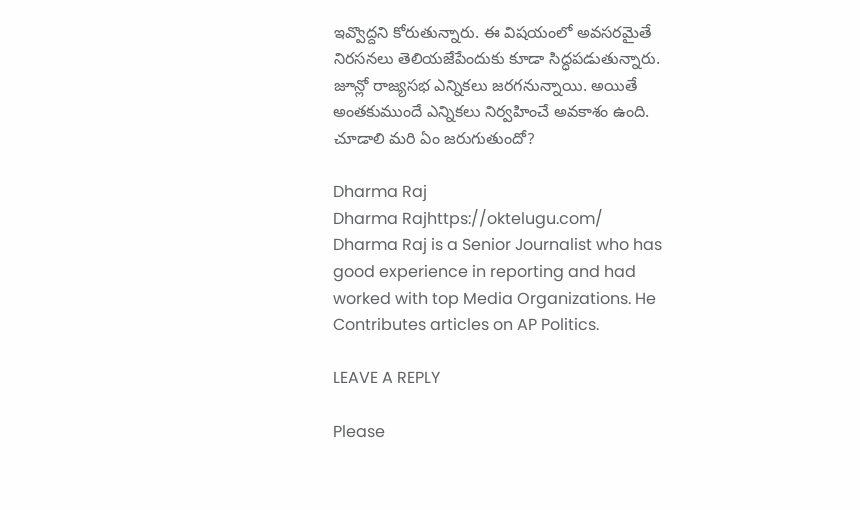ఇవ్వొద్దని కోరుతున్నారు. ఈ విషయంలో అవసరమైతే నిరసనలు తెలియజేపేందుకు కూడా సిద్ధపడుతున్నారు. జూన్లో రాజ్యసభ ఎన్నికలు జరగనున్నాయి. అయితే అంతకుముందే ఎన్నికలు నిర్వహించే అవకాశం ఉంది. చూడాలి మరి ఏం జరుగుతుందో?

Dharma Raj
Dharma Rajhttps://oktelugu.com/
Dharma Raj is a Senior Journalist who has good experience in reporting and had worked with top Media Organizations. He Contributes articles on AP Politics.

LEAVE A REPLY

Please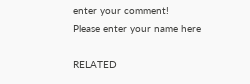enter your comment!
Please enter your name here

RELATED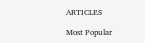ARTICLES

Most Popular